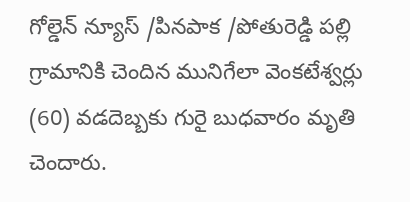గోల్డెన్ న్యూస్ /పినపాక /పోతురెడ్డి పల్లి గ్రామానికి చెందిన మునిగేలా వెంకటేశ్వర్లు (60) వడదెబ్బకు గురై బుధవారం మృతి చెందారు.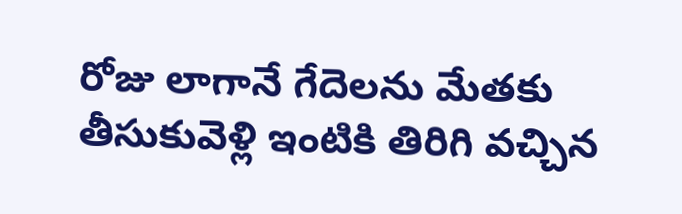రోజు లాగానే గేదెలను మేతకు తీసుకువెళ్లి ఇంటికి తిరిగి వచ్చిన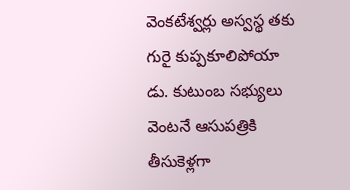వెంకటేశ్వర్లు అస్వస్థ తకు గురై కుప్పకూలిపోయా డు. కుటుంబ సభ్యులు వెంటనే ఆసుపత్రికి తీసుకెళ్లగా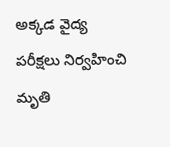అక్కడ వైద్య పరీక్షలు నిర్వహించి మృతి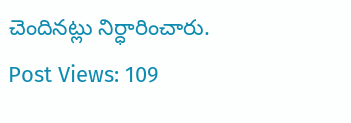చెందినట్లు నిర్ధారించారు.
Post Views: 109